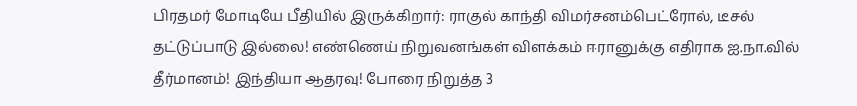பிரதமர் மோடியே பீதியில் இருக்கிறார்: ராகுல் காந்தி விமர்சனம்பெட்ரோல், டீசல் தட்டுப்பாடு இல்லை! எண்ணெய் நிறுவனங்கள் விளக்கம் ஈரானுக்கு எதிராக ஐ.நா.வில் தீர்மானம்! இந்தியா ஆதரவு! போரை நிறுத்த 3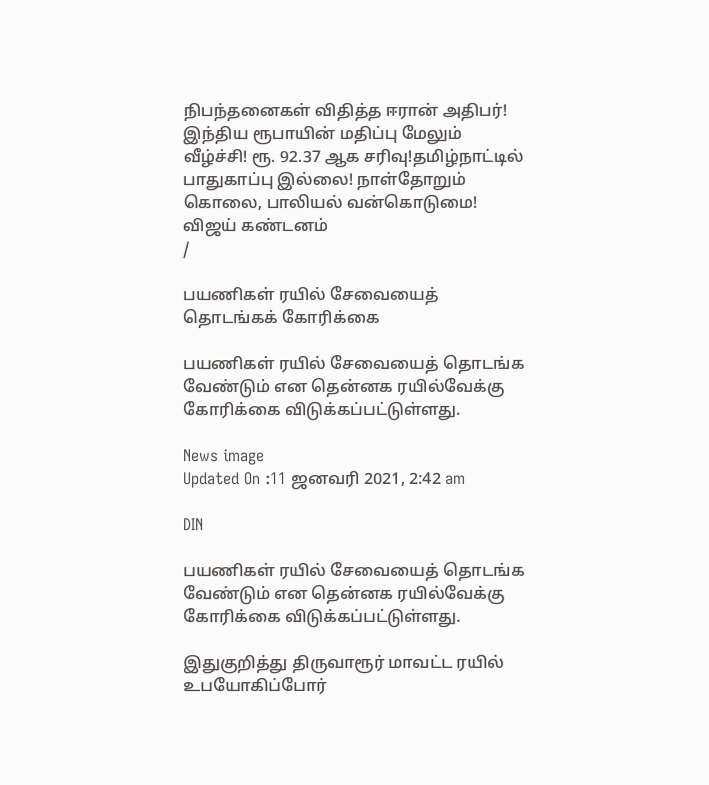நிபந்தனைகள் விதித்த ஈரான் அதிபர்! இந்திய ரூபாயின் மதிப்பு மேலும் வீழ்ச்சி! ரூ. 92.37 ஆக சரிவு!தமிழ்நாட்டில் பாதுகாப்பு இல்லை! நாள்தோறும் கொலை, பாலியல் வன்கொடுமை! விஜய் கண்டனம்
/

பயணிகள் ரயில் சேவையைத் தொடங்கக் கோரிக்கை

பயணிகள் ரயில் சேவையைத் தொடங்க வேண்டும் என தென்னக ரயில்வேக்கு கோரிக்கை விடுக்கப்பட்டுள்ளது.

News image
Updated On :11 ஜனவரி 2021, 2:42 am

DIN

பயணிகள் ரயில் சேவையைத் தொடங்க வேண்டும் என தென்னக ரயில்வேக்கு கோரிக்கை விடுக்கப்பட்டுள்ளது.

இதுகுறித்து திருவாரூர் மாவட்ட ரயில் உபயோகிப்போர்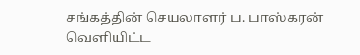சங்கத்தின் செயலாளர் ப. பாஸ்கரன் வெளியிட்ட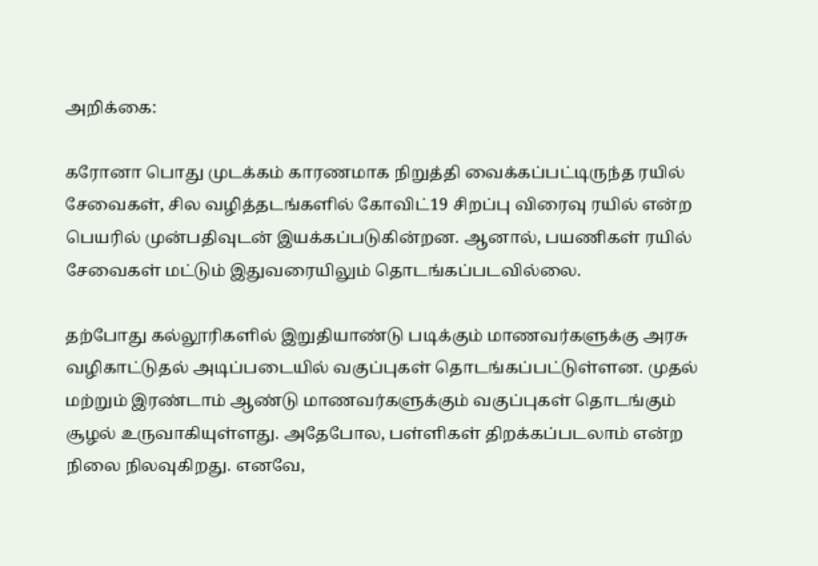அறிக்கை:

கரோனா பொது முடக்கம் காரணமாக நிறுத்தி வைக்கப்பட்டிருந்த ரயில் சேவைகள், சில வழித்தடங்களில் கோவிட்19 சிறப்பு விரைவு ரயில் என்ற பெயரில் முன்பதிவுடன் இயக்கப்படுகின்றன. ஆனால், பயணிகள் ரயில் சேவைகள் மட்டும் இதுவரையிலும் தொடங்கப்படவில்லை.

தற்போது கல்லூரிகளில் இறுதியாண்டு படிக்கும் மாணவர்களுக்கு அரசு வழிகாட்டுதல் அடிப்படையில் வகுப்புகள் தொடங்கப்பட்டுள்ளன. முதல் மற்றும் இரண்டாம் ஆண்டு மாணவர்களுக்கும் வகுப்புகள் தொடங்கும் சூழல் உருவாகியுள்ளது. அதேபோல, பள்ளிகள் திறக்கப்படலாம் என்ற நிலை நிலவுகிறது. எனவே,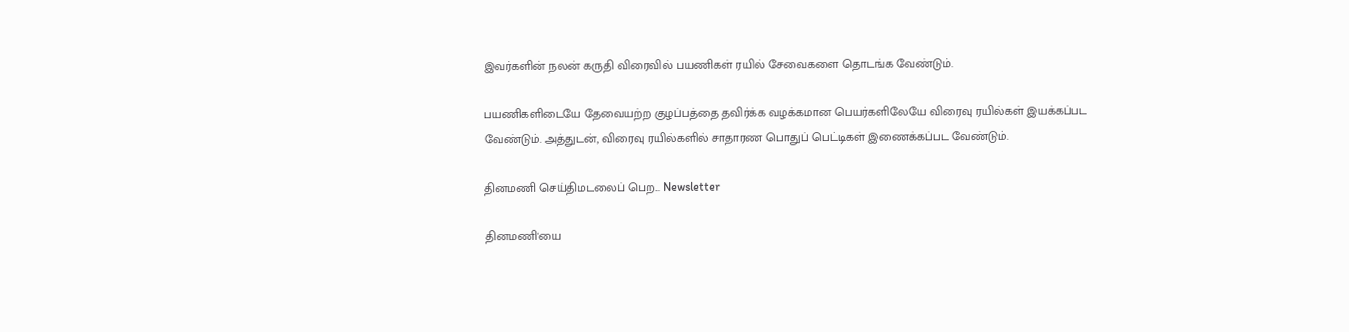இவர்களின் நலன் கருதி விரைவில் பயணிகள் ரயில் சேவைகளை தொடங்க வேண்டும்.

பயணிகளிடையே தேவையற்ற குழப்பத்தை தவிர்க்க வழக்கமான பெயர்களிலேயே விரைவு ரயில்கள் இயக்கப்பட வேண்டும். அத்துடன், விரைவு ரயில்களில் சாதாரண பொதுப் பெட்டிகள் இணைக்கப்பட வேண்டும்.

தினமணி செய்திமடலைப் பெற... Newsletter

தினமணி'யை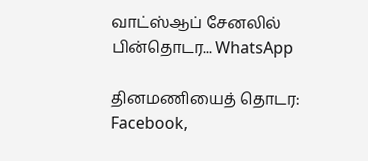வாட்ஸ்ஆப் சேனலில் பின்தொடர... WhatsApp

தினமணியைத் தொடர: Facebook,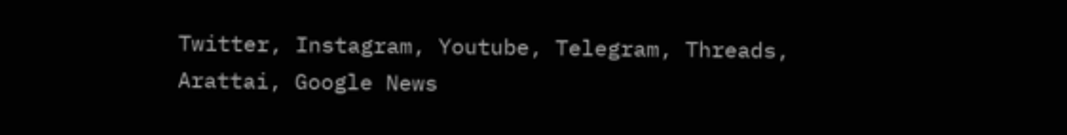Twitter, Instagram, Youtube, Telegram, Threads, Arattai, Google News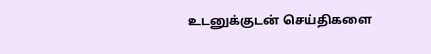உடனுக்குடன் செய்திகளை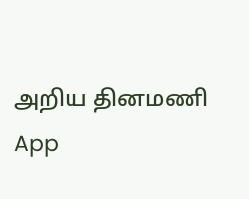அறிய தினமணி App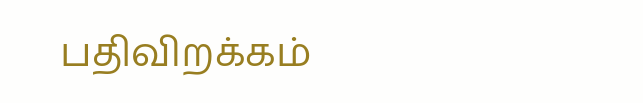பதிவிறக்கம்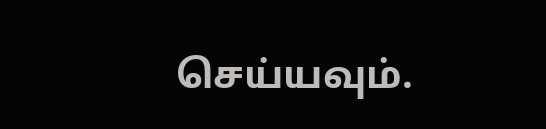செய்யவும்.